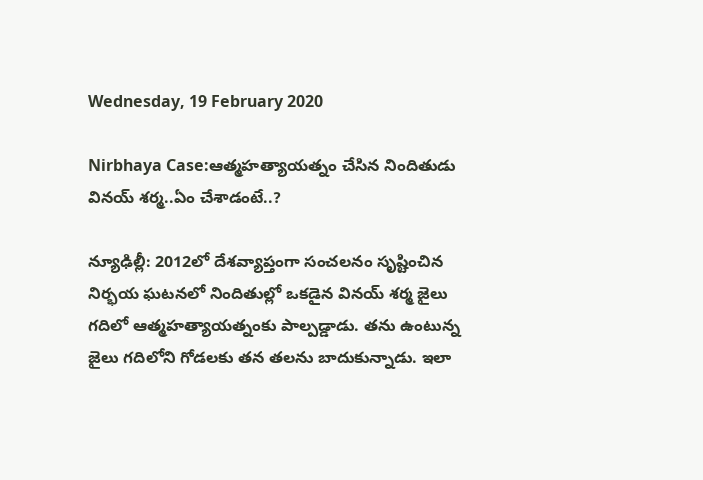Wednesday, 19 February 2020

Nirbhaya Case:ఆత్మహత్యాయత్నం చేసిన నిందితుడు వినయ్ శర్మ..ఏం చేశాడంటే..?

న్యూఢిల్లీ: 2012లో దేశవ్యాప్తంగా సంచలనం సృష్టించిన నిర్భయ ఘటనలో నిందితుల్లో ఒకడైన వినయ్ శర్మ జైలు గదిలో ఆత్మహత్యాయత్నంకు పాల్పడ్డాడు. తను ఉంటున్న జైలు గదిలోని గోడలకు తన తలను బాదుకున్నాడు. ఇలా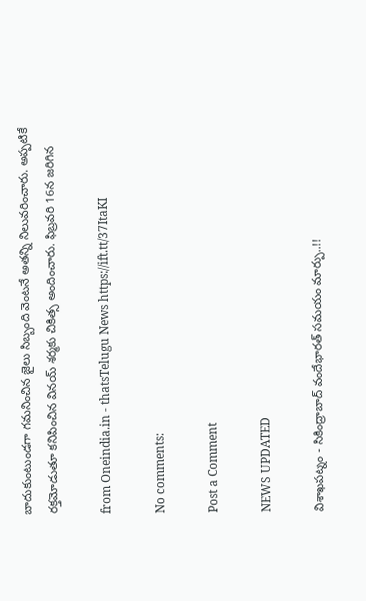బాదుకుంటుండగా గమనించిన జైలు సిబ్బంది వెంటనే అతన్ని నిలువరించారు. అప్పటికే రక్తమోడుతూ కనిపించిన వినయ్ శర్మకు చికిత్స అందించారు. ఫిబ్రవరి 16న జరిగిన

from Oneindia.in - thatsTelugu News https://ift.tt/37ItaKI

No comments:

Post a Comment

NEWS UPDATED

విశాఖపట్నం - సికింద్రాబాద్ వందేభారత్ సమయం మార్పు..!!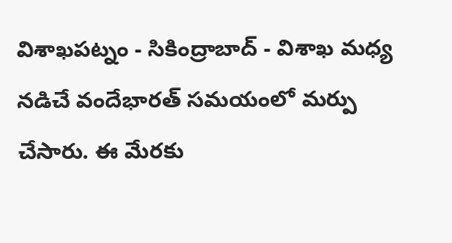విశాఖపట్నం - సికింద్రాబాద్ - విశాఖ మధ్య నడిచే వందేభారత్ సమయంలో మర్పు చేసారు. ఈ మేరకు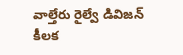వాల్తేరు రైల్వే డివిజన్ కీలక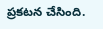ప్రకటన చేసింది.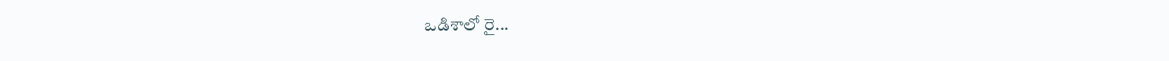ఒడిశాలో రై...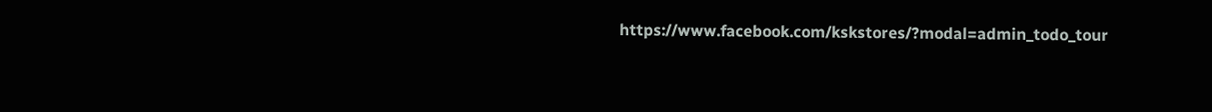https://www.facebook.com/kskstores/?modal=admin_todo_tour